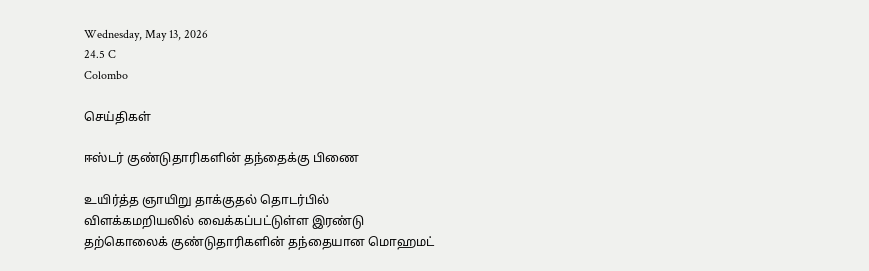Wednesday, May 13, 2026
24.5 C
Colombo

செய்திகள்

ஈஸ்டர் குண்டுதாரிகளின் தந்தைக்கு பிணை

உயிர்த்த ஞாயிறு தாக்குதல் தொடர்பில் விளக்கமறியலில் வைக்கப்பட்டுள்ள இரண்டு தற்கொலைக் குண்டுதாரிகளின் தந்தையான மொஹமட்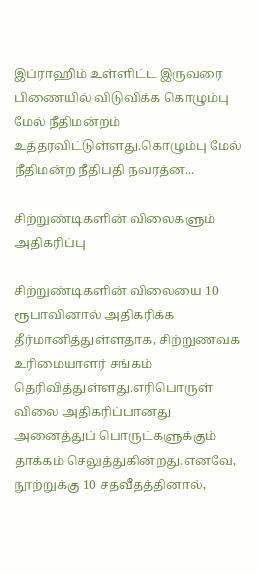இப்ராஹிம் உள்ளிட்ட இருவரை பிணையில் விடுவிக்க கொழும்பு மேல் நீதிமன்றம் உத்தரவிட்டுள்ளது.கொழும்பு மேல் நீதிமன்ற நீதிபதி நவரத்ன...

சிற்றுண்டிகளின் விலைகளும் அதிகரிப்பு

சிற்றுண்டிகளின் விலையை 10 ரூபாவினால் அதிகரிக்க தீர்மானித்துள்ளதாக, சிற்றுணவக உரிமையாளர் சங்கம் தெரிவித்துள்ளது.எரிபொருள் விலை அதிகரிப்பானது அனைத்துப் பொருட்களுக்கும் தாக்கம் செலுத்துகின்றது.எனவே, நூற்றுக்கு 10 சதவீதத்தினால்,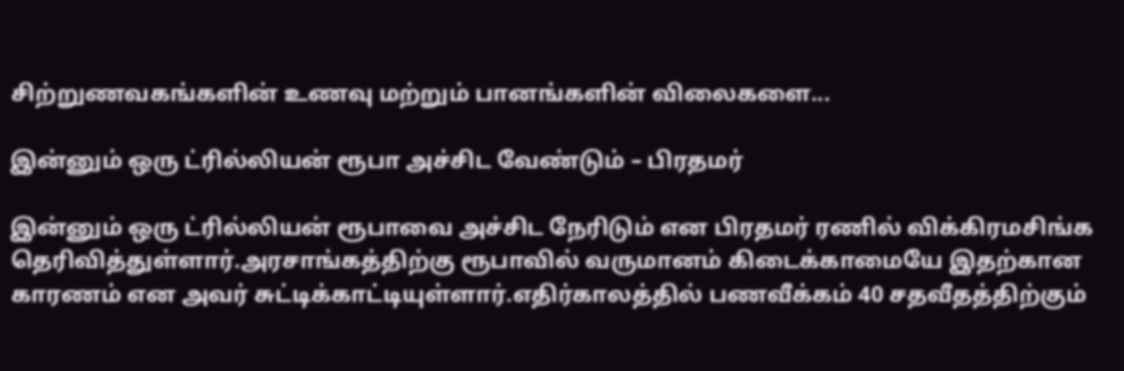சிற்றுணவகங்களின் உணவு மற்றும் பானங்களின் விலைகளை...

இன்னும் ஒரு ட்ரில்லியன் ரூபா அச்சிட வேண்டும் – பிரதமர்

இன்னும் ஒரு ட்ரில்லியன் ரூபாவை அச்சிட நேரிடும் என பிரதமர் ரணில் விக்கிரமசிங்க தெரிவித்துள்ளார்.அரசாங்கத்திற்கு ரூபாவில் வருமானம் கிடைக்காமையே இதற்கான காரணம் என அவர் சுட்டிக்காட்டியுள்ளார்.எதிர்காலத்தில் பணவீக்கம் 40 சதவீதத்திற்கும்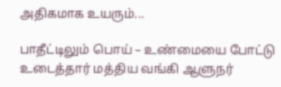அதிகமாக உயரும்...

பாதீட்டிலும் பொய் – உண்மையை போட்டு உடைத்தார் மத்திய வங்கி ஆளுநர்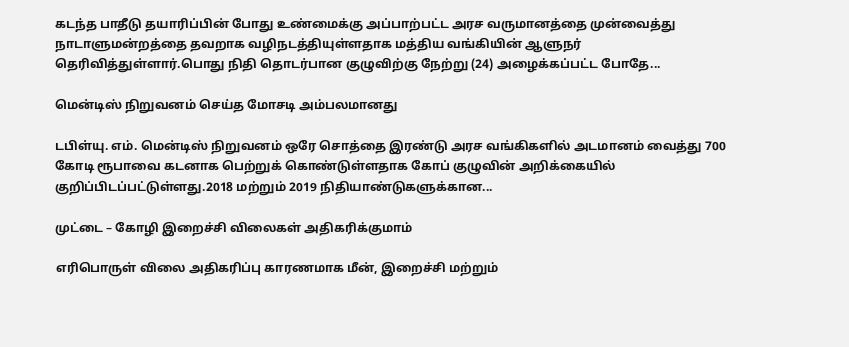கடந்த பாதீடு தயாரிப்பின் போது உண்மைக்கு அப்பாற்பட்ட அரச வருமானத்தை முன்வைத்து நாடாளுமன்றத்தை தவறாக வழிநடத்தியுள்ளதாக மத்திய வங்கியின் ஆளுநர் தெரிவித்துள்ளார்.பொது நிதி தொடர்பான குழுவிற்கு நேற்று (24) அழைக்கப்பட்ட போதே...

மென்டிஸ் நிறுவனம் செய்த மோசடி அம்பலமானது

டபிள்யு. எம். மென்டிஸ் நிறுவனம் ஒரே சொத்தை இரண்டு அரச வங்கிகளில் அடமானம் வைத்து 700 கோடி ரூபாவை கடனாக பெற்றுக் கொண்டுள்ளதாக கோப் குழுவின் அறிக்கையில் குறிப்பிடப்பட்டுள்ளது.2018 மற்றும் 2019 நிதியாண்டுகளுக்கான...

முட்டை – கோழி இறைச்சி விலைகள் அதிகரிக்குமாம்

எரிபொருள் விலை அதிகரிப்பு காரணமாக மீன், இறைச்சி மற்றும்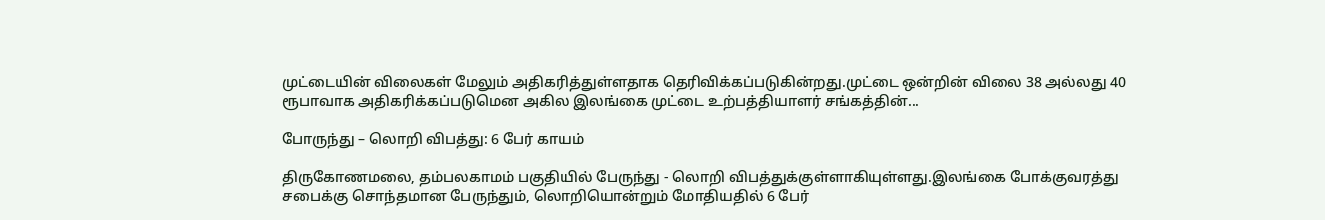முட்டையின் விலைகள் மேலும் அதிகரித்துள்ளதாக தெரிவிக்கப்படுகின்றது.முட்டை ஒன்றின் விலை 38 அல்லது 40 ரூபாவாக அதிகரிக்கப்படுமென அகில இலங்கை முட்டை உற்பத்தியாளர் சங்கத்தின்...

போருந்து – லொறி விபத்து: 6 பேர் காயம்

திருகோணமலை, தம்பலகாமம் பகுதியில் பேருந்து - லொறி விபத்துக்குள்ளாகியுள்ளது.இலங்கை போக்குவரத்து சபைக்கு சொந்தமான பேருந்தும், லொறியொன்றும் மோதியதில் 6 பேர்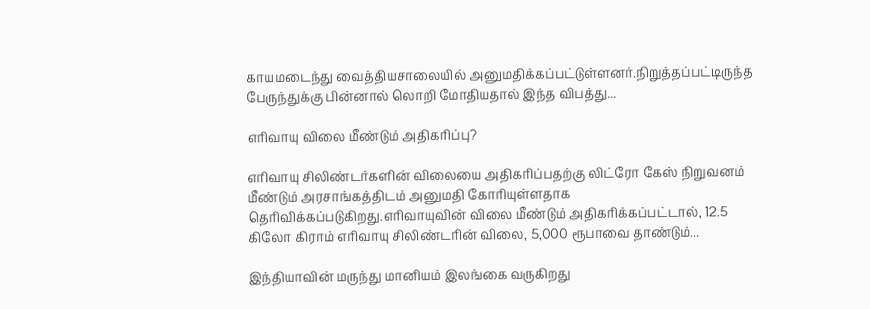காயமடைந்து வைத்தியசாலையில் அனுமதிக்கப்பட்டுள்ளனர்.நிறுத்தப்பட்டிருந்த பேருந்துக்கு பின்னால் லொறி மோதியதால் இந்த விபத்து...

எரிவாயு விலை மீண்டும் அதிகரிப்பு?

எரிவாயு சிலிண்டர்களின் விலையை அதிகரிப்பதற்கு லிட்ரோ கேஸ் நிறுவனம் மீண்டும் அரசாங்கத்திடம் அனுமதி கோரியுள்ளதாக தெரிவிக்கப்படுகிறது.எரிவாயுவின் விலை மீண்டும் அதிகரிக்கப்பட்டால், 12.5 கிலோ கிராம் எரிவாயு சிலிண்டரின் விலை, 5,000 ரூபாவை தாண்டும்...

இந்தியாவின் மருந்து மானியம் இலங்கை வருகிறது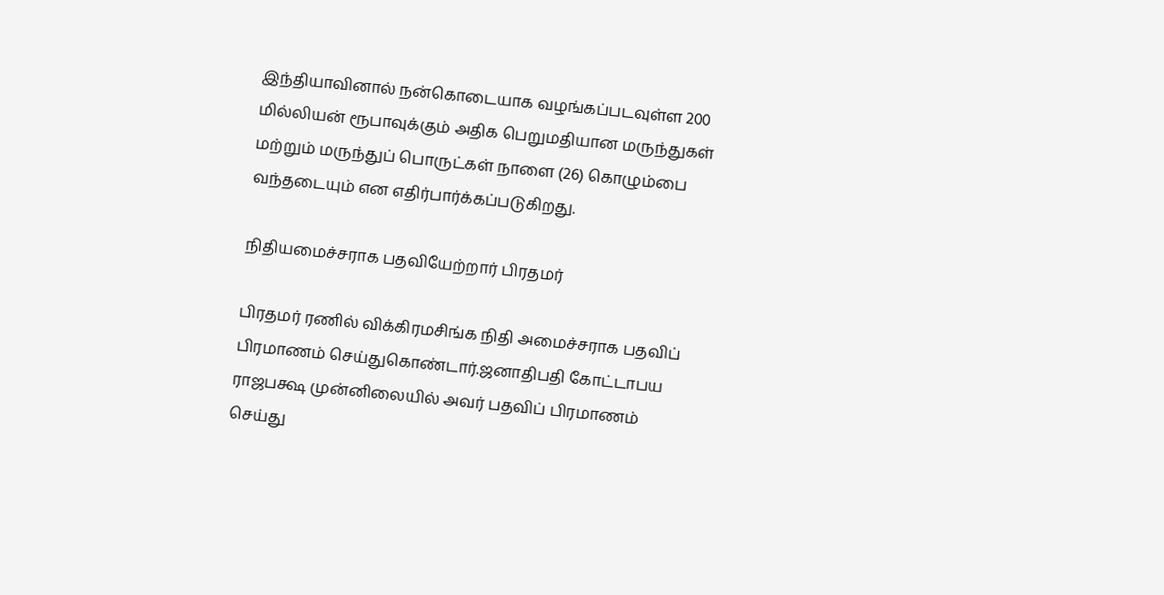இந்தியாவினால் நன்கொடையாக வழங்கப்படவுள்ள 200 மில்லியன் ரூபாவுக்கும் அதிக பெறுமதியான மருந்துகள் மற்றும் மருந்துப் பொருட்கள் நாளை (26) கொழும்பை வந்தடையும் என எதிர்பார்க்கப்படுகிறது.

நிதியமைச்சராக பதவியேற்றார் பிரதமர்

பிரதமர் ரணில் விக்கிரமசிங்க நிதி அமைச்சராக பதவிப் பிரமாணம் செய்துகொண்டார்.ஜனாதிபதி கோட்டாபய ராஜபக்ஷ முன்னிலையில் அவர் பதவிப் பிரமாணம் செய்து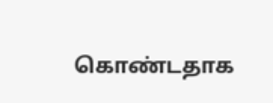கொண்டதாக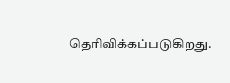தெரிவிக்கப்படுகிறது.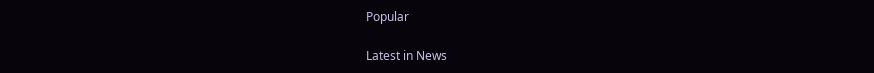Popular

Latest in News